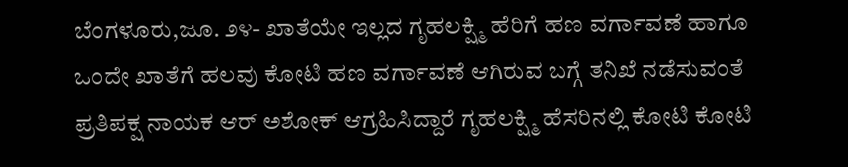ಬೆಂಗಳೂರು,ಜೂ. ೨೪- ಖಾತೆಯೇ ಇಲ್ಲದ ಗೃಹಲಕ್ಷ್ಮಿ ಹೆರಿಗೆ ಹಣ ವರ್ಗಾವಣೆ ಹಾಗೂ ಒಂದೇ ಖಾತೆಗೆ ಹಲವು ಕೋಟಿ ಹಣ ವರ್ಗಾವಣೆ ಆಗಿರುವ ಬಗ್ಗೆ ತನಿಖೆ ನಡೆಸುವಂತೆ ಪ್ರತಿಪಕ್ಷ ನಾಯಕ ಆರ್ ಅಶೋಕ್ ಆಗ್ರಹಿಸಿದ್ದಾರೆ ಗೃಹಲಕ್ಷ್ಮಿ ಹೆಸರಿನಲ್ಲಿ ಕೋಟಿ ಕೋಟಿ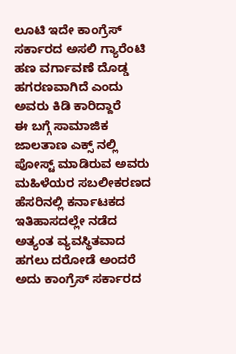ಲೂಟಿ ಇದೇ ಕಾಂಗ್ರೆಸ್ ಸರ್ಕಾರದ ಅಸಲಿ ಗ್ಯಾರೆಂಟಿ ಹಣ ವರ್ಗಾವಣೆ ದೊಡ್ಡ ಹಗರಣವಾಗಿದೆ ಎಂದು ಅವರು ಕಿಡಿ ಕಾರಿದ್ದಾರೆ
ಈ ಬಗ್ಗೆ ಸಾಮಾಜಿಕ ಜಾಲತಾಣ ಎಕ್ಸ್ ನಲ್ಲಿ ಪೋಸ್ಟ್ ಮಾಡಿರುವ ಅವರು
ಮಹಿಳೆಯರ ಸಬಲೀಕರಣದ ಹೆಸರಿನಲ್ಲಿ ಕರ್ನಾಟಕದ ಇತಿಹಾಸದಲ್ಲೇ ನಡೆದ ಅತ್ಯಂತ ವ್ಯವಸ್ಥಿತವಾದ ಹಗಲು ದರೋಡೆ ಅಂದರೆ ಅದು ಕಾಂಗ್ರೆಸ್ ಸರ್ಕಾರದ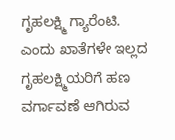ಗೃಹಲಕ್ಷ್ಮಿ ಗ್ಯಾರೆಂಟಿ. ಎಂದು ಖಾತೆಗಳೇ ಇಲ್ಲದ ಗೃಹಲಕ್ಷ್ಮಿಯರಿಗೆ ಹಣ ವರ್ಗಾವಣೆ ಆಗಿರುವ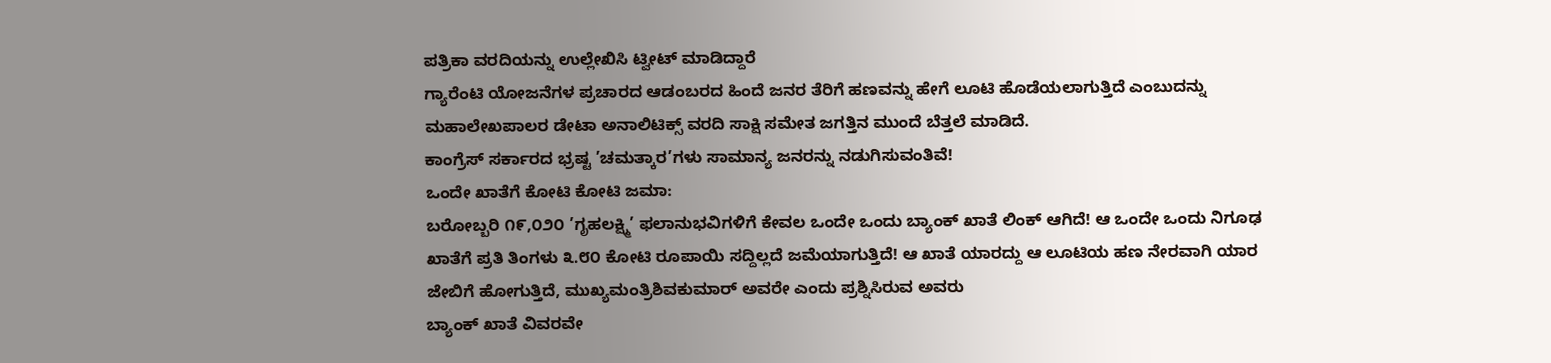ಪತ್ರಿಕಾ ವರದಿಯನ್ನು ಉಲ್ಲೇಖಿಸಿ ಟ್ವೀಟ್ ಮಾಡಿದ್ದಾರೆ
ಗ್ಯಾರೆಂಟಿ ಯೋಜನೆಗಳ ಪ್ರಚಾರದ ಆಡಂಬರದ ಹಿಂದೆ ಜನರ ತೆರಿಗೆ ಹಣವನ್ನು ಹೇಗೆ ಲೂಟಿ ಹೊಡೆಯಲಾಗುತ್ತಿದೆ ಎಂಬುದನ್ನು ಮಹಾಲೇಖಪಾಲರ ಡೇಟಾ ಅನಾಲಿಟಿಕ್ಸ್ ವರದಿ ಸಾಕ್ಷಿ ಸಮೇತ ಜಗತ್ತಿನ ಮುಂದೆ ಬೆತ್ತಲೆ ಮಾಡಿದೆ.
ಕಾಂಗ್ರೆಸ್ ಸರ್ಕಾರದ ಭ್ರಷ್ಟ ’ಚಮತ್ಕಾರ’ಗಳು ಸಾಮಾನ್ಯ ಜನರನ್ನು ನಡುಗಿಸುವಂತಿವೆ!
ಒಂದೇ ಖಾತೆಗೆ ಕೋಟಿ ಕೋಟಿ ಜಮಾ:
ಬರೋಬ್ಬರಿ ೧೯,೦೨೦ ’ಗೃಹಲಕ್ಷ್ಮಿ’ ಫಲಾನುಭವಿಗಳಿಗೆ ಕೇವಲ ಒಂದೇ ಒಂದು ಬ್ಯಾಂಕ್ ಖಾತೆ ಲಿಂಕ್ ಆಗಿದೆ! ಆ ಒಂದೇ ಒಂದು ನಿಗೂಢ ಖಾತೆಗೆ ಪ್ರತಿ ತಿಂಗಳು ೩.೮೦ ಕೋಟಿ ರೂಪಾಯಿ ಸದ್ದಿಲ್ಲದೆ ಜಮೆಯಾಗುತ್ತಿದೆ! ಆ ಖಾತೆ ಯಾರದ್ದು ಆ ಲೂಟಿಯ ಹಣ ನೇರವಾಗಿ ಯಾರ ಜೇಬಿಗೆ ಹೋಗುತ್ತಿದೆ, ಮುಖ್ಯಮಂತ್ರಿಶಿವಕುಮಾರ್ ಅವರೇ ಎಂದು ಪ್ರಶ್ನಿಸಿರುವ ಅವರು
ಬ್ಯಾಂಕ್ ಖಾತೆ ವಿವರವೇ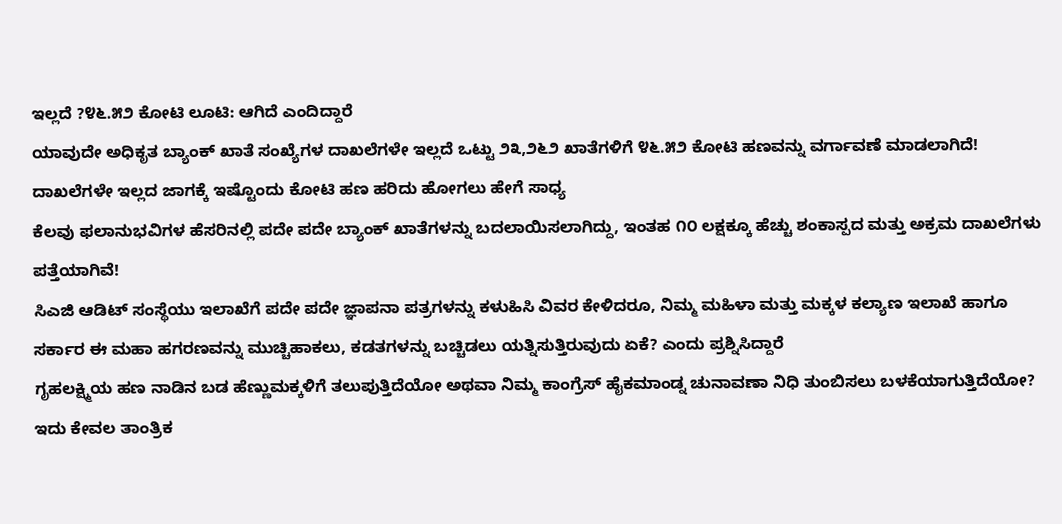ಇಲ್ಲದೆ ?೪೬.೫೨ ಕೋಟಿ ಲೂಟಿ: ಆಗಿದೆ ಎಂದಿದ್ದಾರೆ
ಯಾವುದೇ ಅಧಿಕೃತ ಬ್ಯಾಂಕ್ ಖಾತೆ ಸಂಖ್ಯೆಗಳ ದಾಖಲೆಗಳೇ ಇಲ್ಲದೆ ಒಟ್ಟು ೨೩,೨೬೨ ಖಾತೆಗಳಿಗೆ ೪೬.೫೨ ಕೋಟಿ ಹಣವನ್ನು ವರ್ಗಾವಣೆ ಮಾಡಲಾಗಿದೆ! ದಾಖಲೆಗಳೇ ಇಲ್ಲದ ಜಾಗಕ್ಕೆ ಇಷ್ಟೊಂದು ಕೋಟಿ ಹಣ ಹರಿದು ಹೋಗಲು ಹೇಗೆ ಸಾಧ್ಯ
ಕೆಲವು ಫಲಾನುಭವಿಗಳ ಹೆಸರಿನಲ್ಲಿ ಪದೇ ಪದೇ ಬ್ಯಾಂಕ್ ಖಾತೆಗಳನ್ನು ಬದಲಾಯಿಸಲಾಗಿದ್ದು, ಇಂತಹ ೧೦ ಲಕ್ಷಕ್ಕೂ ಹೆಚ್ಚು ಶಂಕಾಸ್ಪದ ಮತ್ತು ಅಕ್ರಮ ದಾಖಲೆಗಳು ಪತ್ತೆಯಾಗಿವೆ!
ಸಿಎಜಿ ಆಡಿಟ್ ಸಂಸ್ಥೆಯು ಇಲಾಖೆಗೆ ಪದೇ ಪದೇ ಜ್ಞಾಪನಾ ಪತ್ರಗಳನ್ನು ಕಳುಹಿಸಿ ವಿವರ ಕೇಳಿದರೂ, ನಿಮ್ಮ ಮಹಿಳಾ ಮತ್ತು ಮಕ್ಕಳ ಕಲ್ಯಾಣ ಇಲಾಖೆ ಹಾಗೂ ಸರ್ಕಾರ ಈ ಮಹಾ ಹಗರಣವನ್ನು ಮುಚ್ಚಿಹಾಕಲು, ಕಡತಗಳನ್ನು ಬಚ್ಚಿಡಲು ಯತ್ನಿಸುತ್ತಿರುವುದು ಏಕೆ? ಎಂದು ಪ್ರಶ್ನಿಸಿದ್ದಾರೆ
ಗೃಹಲಕ್ಷ್ಮಿಯ ಹಣ ನಾಡಿನ ಬಡ ಹೆಣ್ಣುಮಕ್ಕಳಿಗೆ ತಲುಪುತ್ತಿದೆಯೋ ಅಥವಾ ನಿಮ್ಮ ಕಾಂಗ್ರೆಸ್ ಹೈಕಮಾಂಡ್ನ ಚುನಾವಣಾ ನಿಧಿ ತುಂಬಿಸಲು ಬಳಕೆಯಾಗುತ್ತಿದೆಯೋ? ಇದು ಕೇವಲ ತಾಂತ್ರಿಕ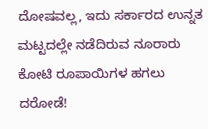ದೋಷವಲ್ಲ, ಇದು ಸರ್ಕಾರದ ಉನ್ನತ ಮಟ್ಟದಲ್ಲೇ ನಡೆದಿರುವ ನೂರಾರು ಕೋಟಿ ರೂಪಾಯಿಗಳ ಹಗಲು ದರೋಡೆ!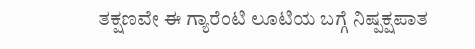ತಕ್ಷಣವೇ ಈ ಗ್ಯಾರೆಂಟಿ ಲೂಟಿಯ ಬಗ್ಗೆ ನಿಷ್ಪಕ್ಷಪಾತ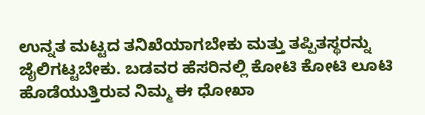ಉನ್ನತ ಮಟ್ಟದ ತನಿಖೆಯಾಗಬೇಕು ಮತ್ತು ತಪ್ಪಿತಸ್ಥರನ್ನು ಜೈಲಿಗಟ್ಟಬೇಕು. ಬಡವರ ಹೆಸರಿನಲ್ಲಿ ಕೋಟಿ ಕೋಟಿ ಲೂಟಿ ಹೊಡೆಯುತ್ತಿರುವ ನಿಮ್ಮ ಈ ಧೋಖಾ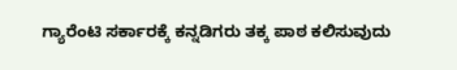ಗ್ಯಾರೆಂಟಿ ಸರ್ಕಾರಕ್ಕೆ ಕನ್ನಡಿಗರು ತಕ್ಕ ಪಾಠ ಕಲಿಸುವುದು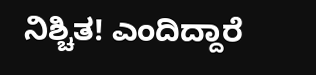ನಿಶ್ಚಿತ! ಎಂದಿದ್ದಾರೆ